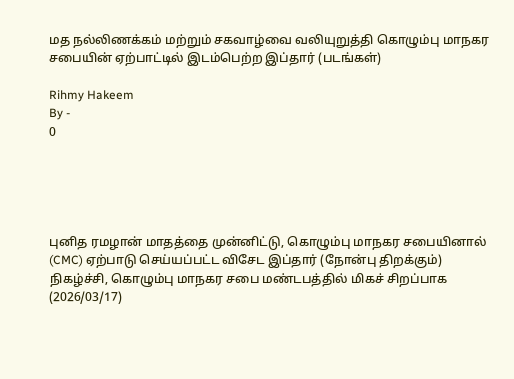மத நல்லிணக்கம் மற்றும் சகவாழ்வை வலியுறுத்தி கொழும்பு மாநகர சபையின் ஏற்பாட்டில் இடம்பெற்ற இப்தார் (படங்கள்)

Rihmy Hakeem
By -
0





புனித ரமழான் மாதத்தை முன்னிட்டு, கொழும்பு மாநகர சபையினால் (CMC) ஏற்பாடு செய்யப்பட்ட விசேட இப்தார் (நோன்பு திறக்கும்) நிகழ்ச்சி, கொழும்பு மாநகர சபை மண்டபத்தில் மிகச் சிறப்பாக (2026/03/17)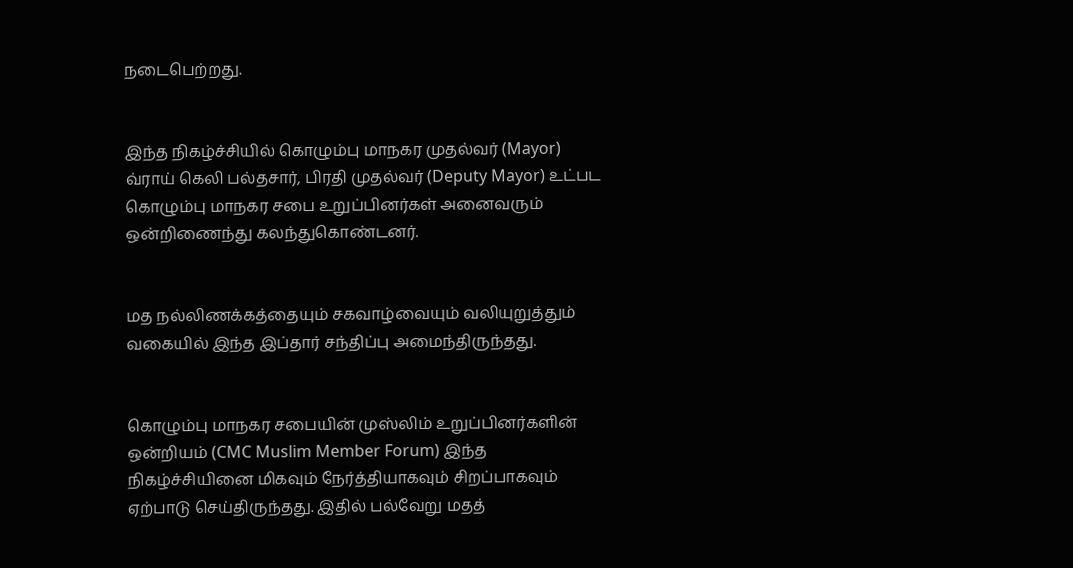நடைபெற்றது.


இந்த நிகழ்ச்சியில் கொழும்பு மாநகர முதல்வர் (Mayor) வ்ராய் கெலி பல்தசார், பிரதி முதல்வர் (Deputy Mayor) உட்பட கொழும்பு மாநகர சபை உறுப்பினர்கள் அனைவரும் ஒன்றிணைந்து கலந்துகொண்டனர்.


மத நல்லிணக்கத்தையும் சகவாழ்வையும் வலியுறுத்தும் வகையில் இந்த இப்தார் சந்திப்பு அமைந்திருந்தது.


கொழும்பு மாநகர சபையின் முஸ்லிம் உறுப்பினர்களின்  ஒன்றியம் (CMC Muslim Member Forum) இந்த நிகழ்ச்சியினை மிகவும் நேர்த்தியாகவும் சிறப்பாகவும் ஏற்பாடு செய்திருந்தது. இதில் பல்வேறு மதத்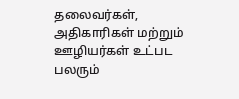தலைவர்கள், அதிகாரிகள் மற்றும் ஊழியர்கள் உட்பட பலரும்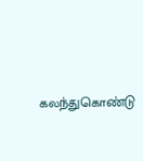கலந்துகொண்டு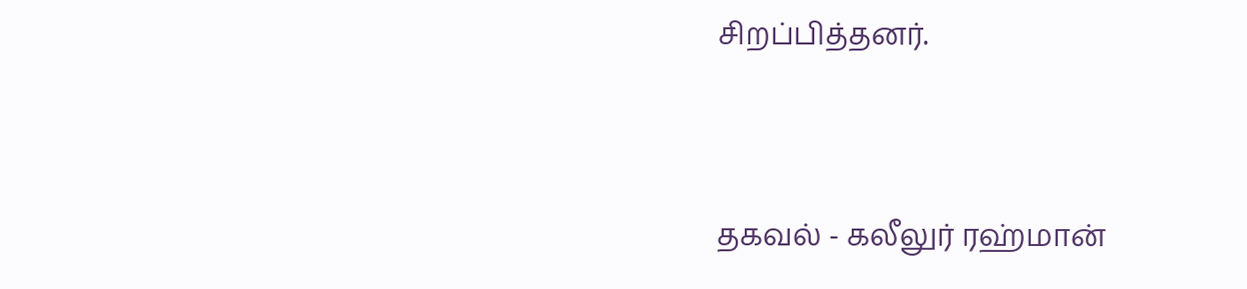சிறப்பித்தனர்.


தகவல் - கலீலுர் ரஹ்மான்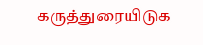கருத்துரையிடுக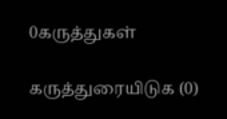0கருத்துகள்

கருத்துரையிடுக (0)